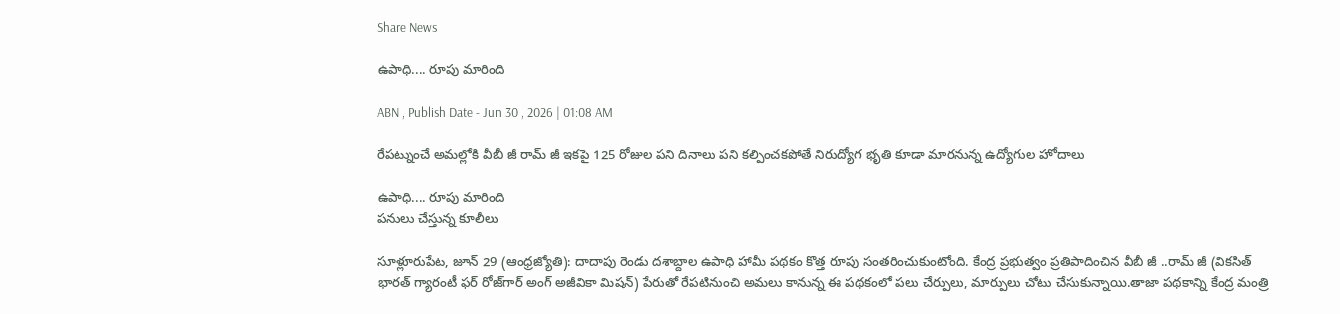Share News

ఉపాధి.... రూపు మారింది

ABN , Publish Date - Jun 30 , 2026 | 01:08 AM

రేపట్నుంచే అమల్లోకి వీబీ జీ రామ్‌ జీ ఇకపై 125 రోజుల పని దినాలు పని కల్పించకపోతే నిరుద్యోగ భృతి కూడా మారనున్న ఉద్యోగుల హోదాలు

ఉపాధి.... రూపు మారింది
పనులు చేస్తున్న కూలీలు

సూళ్లూరుపేట, జూన్‌ 29 (ఆంధ్రజ్యోతి): దాదాపు రెండు దశాబ్దాల ఉపాధి హామీ పథకం కొత్త రూపు సంతరించుకుంటోంది. కేంద్ర ప్రభుత్వం ప్రతిపాదించిన వీబీ జీ ..రామ్‌ జీ (వికసిత్‌ భారత్‌ గ్యారంటీ ఫర్‌ రోజ్‌గార్‌ అంగ్‌ అజీవికా మిషన్‌) పేరుతో రేపటినుంచి అమలు కానున్న ఈ పథకంలో పలు చేర్పులు, మార్పులు చోటు చేసుకున్నాయి.తాజా పథకాన్ని కేంద్ర మంత్రి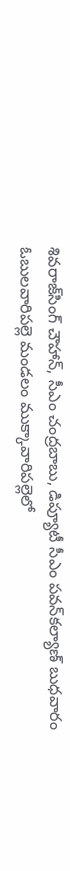శివరాజ్‌సింగ్‌ చౌహాన్‌, సీఎం చంద్రబాబు, డిప్యూటీ సీఎం పవన్‌కల్యాణ్‌ బుధవారం ఓబులవారిపల్లె మండలం ముక్కావారిపల్లెలో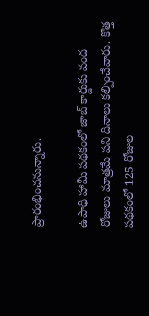ప్రారంభించనున్నారు.

ఉపాధి హామీ పథకంలో జాబ్‌ కార్డుకు వంద రోజులు మాత్రమే పని దినాలు కల్పించేవారు. కొత్త పథకంలో 125 రోజుల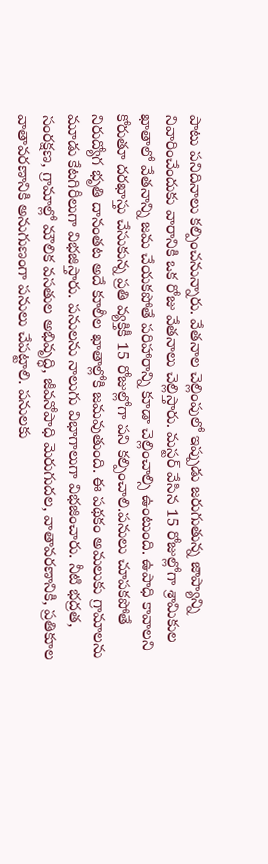పాటు పనిదినాలు కల్పించనున్నారు. వేతనాల చెల్లింపులో ఇప్పుడు జరుగుతున్న జాప్యాన్ని నివారించేందుకు వారానికి ఒక రోజు వేతనాలు చెల్లిస్తారు. మస్టర్‌ వేసిన 15 రోజుల్లోగా శ్రామికుల ఖాతాలో వేతనాన్ని జమ చేయకపోతే పరిహారాన్ని కూడా చెల్లించాల్సి ఉంటుంది. ఉపాధి కావాలని కోరుతూ దరఖాస్తు చేసుకున్న ప్రతి వ్యక్తికీ 15 రోజుల్లోగా పని కల్పించాలి.పనులు చూపకపోతే నిరుద్యోగ భృతి దానంతట అదే కూలీల ఖాతాల్లోకి జమవుతుంది. ఈ పథకం అమలుకు గ్రామాలను మూడు కేటగిరీలుగా విభజిస్తారు. పనులను నాలుగు విభాగాలుగా విభజించారు. నీటి భద్రత, సంరక్షణ, గ్రామాల్లో మౌలిక వసతుల అభివృద్ధి, జీవనోపాధి మెరుగుదల, వాతావరణానికి, ప్రతికూల వాతావరణానికి అనుగుణంగా పనులు చేపట్టాలి. పనులకు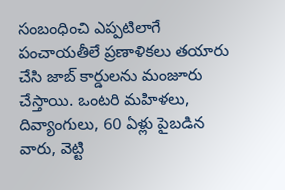సంబంధించి ఎప్పటిలాగే పంచాయతీలే ప్రణాళికలు తయారు చేసి జాబ్‌ కార్డులను మంజూరు చేస్తాయి. ఒంటరి మహిళలు, దివ్యాంగులు, 60 ఏళ్లు పైబడిన వారు, వెట్టి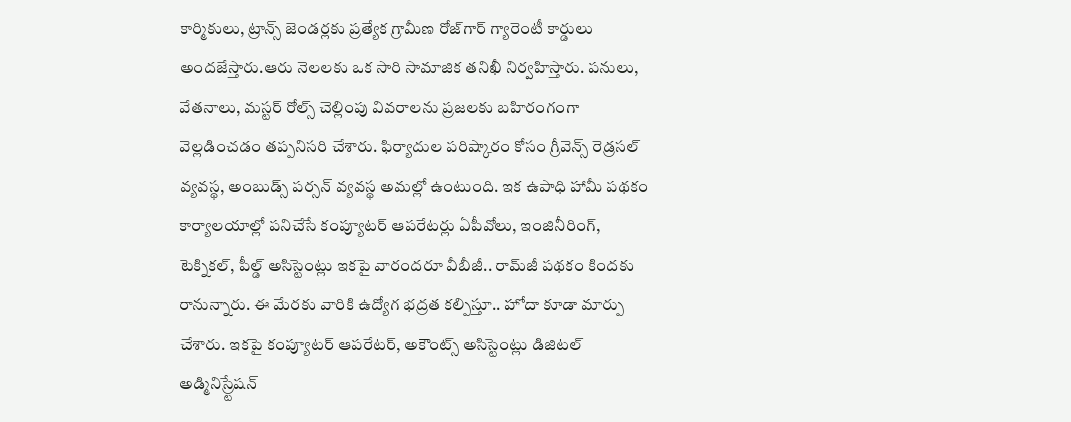కార్మికులు, ట్రాన్స్‌ జెండర్లకు ప్రత్యేక గ్రామీణ రోజ్‌గార్‌ గ్యారెంటీ కార్డులు అందజేస్తారు.ఆరు నెలలకు ఒక సారి సామాజిక తనిఖీ నిర్వహిస్తారు. పనులు, వేతనాలు, మస్టర్‌ రోల్స్‌ చెల్లింపు వివరాలను ప్రజలకు బహిరంగంగా వెల్లడించడం తప్పనిసరి చేశారు. ఫిర్యాదుల పరిష్కారం కోసం గ్రీవెన్స్‌ రెడ్రసల్‌ వ్యవస్థ, అంబుడ్స్‌ పర్సన్‌ వ్యవస్థ అమల్లో ఉంటుంది. ఇక ఉపాధి హామీ పథకం కార్యాలయాల్లో పనిచేసే కంప్యూటర్‌ ఆపరేటర్లు ఏపీవోలు, ఇంజినీరింగ్‌, టెక్నికల్‌, పీల్డ్‌ అసిస్టెంట్లు ఇకపై వారందరూ వీబీజీ.. రామ్‌జీ పథకం కిందకు రానున్నారు. ఈ మేరకు వారికి ఉద్యోగ భద్రత కల్పిస్తూ.. హోదా కూడా మార్పు చేశారు. ఇకపై కంప్యూటర్‌ ఆపరేటర్‌, అకౌంట్స్‌ అసిస్టెంట్లు డిజిటల్‌ అడ్మినిస్ర్టేషన్‌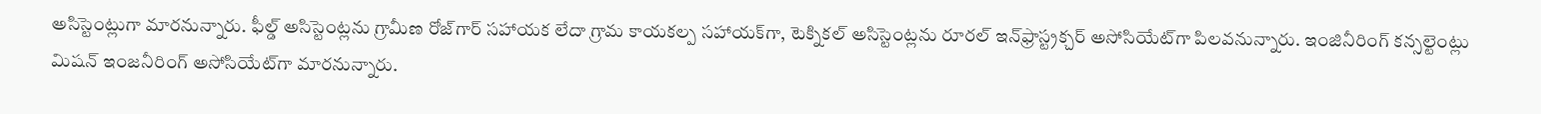అసిస్టెంట్లుగా మారనున్నారు. ఫీల్డ్‌ అసిస్టెంట్లను గ్రామీణ రోజ్‌గార్‌ సహాయక లేదా గ్రామ కాయకల్ప సహాయక్‌గా, టెక్నికల్‌ అసిస్టెంట్లను రూరల్‌ ఇన్‌ఫ్రాస్ట్రక్చర్‌ అసోసియేట్‌గా పిలవనున్నారు. ఇంజినీరింగ్‌ కన్సల్టెంట్లు మిషన్‌ ఇంజనీరింగ్‌ అసోసియేట్‌గా మారనున్నారు.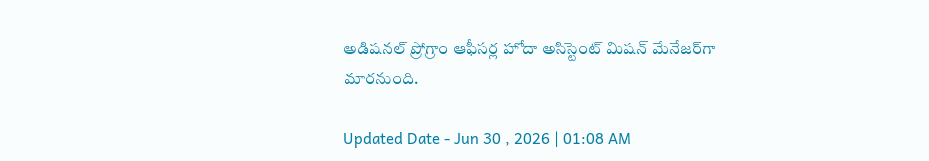అడిషనల్‌ ప్రోగ్రాం ఆఫీసర్ల హోదా అసిస్టెంట్‌ మిషన్‌ మేనేజర్‌గా మారనుంది.

Updated Date - Jun 30 , 2026 | 01:08 AM